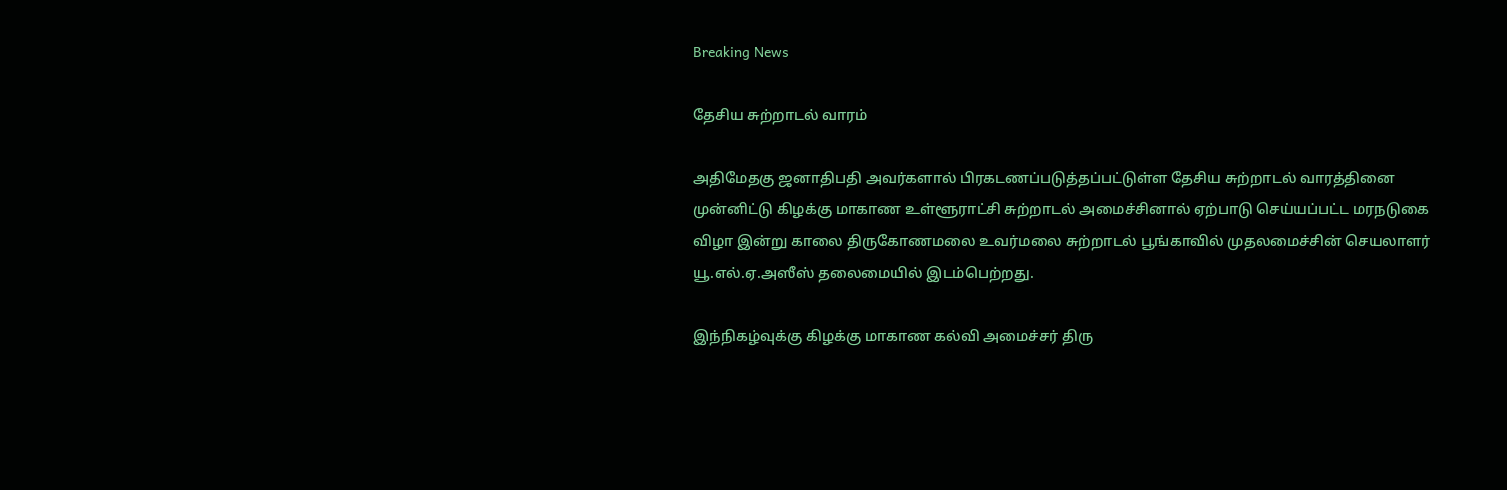Breaking News

தேசிய சுற்றாடல் வாரம்

அதிமேதகு ஜனாதிபதி அவர்களால் பிரகடணப்படுத்தப்பட்டுள்ள தேசிய சுற்றாடல் வாரத்தினை முன்னிட்டு கிழக்கு மாகாண உள்ளூராட்சி சுற்றாடல் அமைச்சினால் ஏற்பாடு செய்யப்பட்ட மரநடுகை விழா இன்று காலை திருகோணமலை உவர்மலை சுற்றாடல் பூங்காவில் முதலமைச்சின் செயலாளர் யூ.எல்.ஏ.அஸீஸ் தலைமையில் இடம்பெற்றது.

இந்நிகழ்வுக்கு கிழக்கு மாகாண கல்வி அமைச்சர் திரு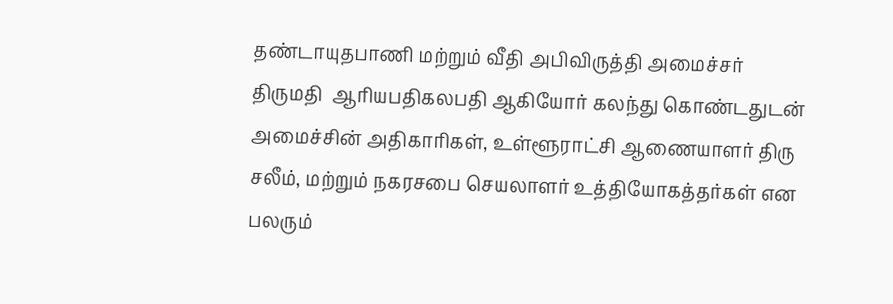தண்டாயுதபாணி மற்றும் வீதி அபிவிருத்தி அமைச்சர் திருமதி  ஆரியபதிகலபதி ஆகியோர் கலந்து கொண்டதுடன் அமைச்சின் அதிகாரிகள், உள்ளூராட்சி ஆணையாளர் திரு சலீம், மற்றும் நகரசபை செயலாளர் உத்தியோகத்தர்கள் என பலரும்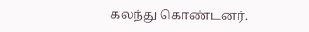கலந்து கொண்டனர்.